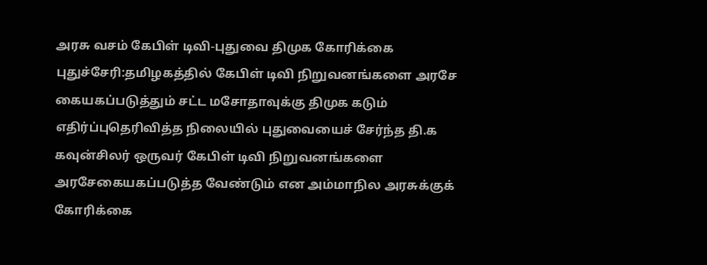அரசு வசம் கேபிள் டிவி-புதுவை திமுக கோரிக்கை
புதுச்சேரி:தமிழகத்தில் கேபிள் டிவி நிறுவனங்களை அரசே கையகப்படுத்தும் சட்ட மசோதாவுக்கு திமுக கடும் எதிர்ப்புதெரிவித்த நிலையில் புதுவையைச் சேர்ந்த தி.க கவுன்சிலர் ஒருவர் கேபிள் டிவி நிறுவனங்களை அரசேகையகப்படுத்த வேண்டும் என அம்மாநில அரசுக்குக் கோரிக்கை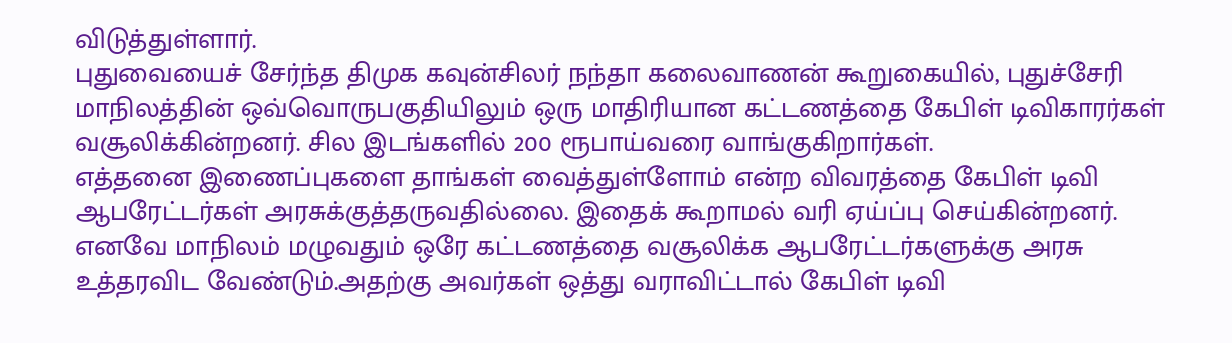விடுத்துள்ளார்.
புதுவையைச் சேர்ந்த திமுக கவுன்சிலர் நந்தா கலைவாணன் கூறுகையில், புதுச்சேரி மாநிலத்தின் ஒவ்வொருபகுதியிலும் ஒரு மாதிரியான கட்டணத்தை கேபிள் டிவிகாரர்கள் வசூலிக்கின்றனர். சில இடங்களில் 200 ரூபாய்வரை வாங்குகிறார்கள்.
எத்தனை இணைப்புகளை தாங்கள் வைத்துள்ளோம் என்ற விவரத்தை கேபிள் டிவி ஆபரேட்டர்கள் அரசுக்குத்தருவதில்லை. இதைக் கூறாமல் வரி ஏய்ப்பு செய்கின்றனர்.
எனவே மாநிலம் மழுவதும் ஒரே கட்டணத்தை வசூலிக்க ஆபரேட்டர்களுக்கு அரசு உத்தரவிட வேண்டும்.அதற்கு அவர்கள் ஒத்து வராவிட்டால் கேபிள் டிவி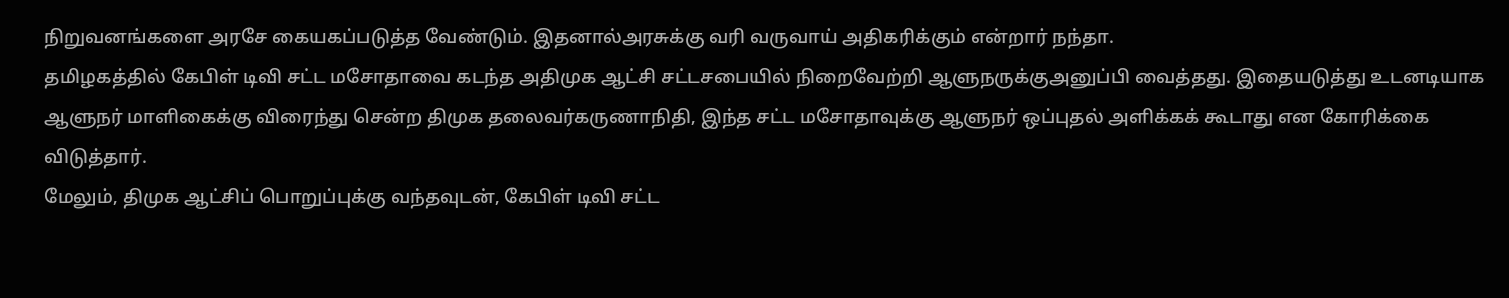நிறுவனங்களை அரசே கையகப்படுத்த வேண்டும். இதனால்அரசுக்கு வரி வருவாய் அதிகரிக்கும் என்றார் நந்தா.
தமிழகத்தில் கேபிள் டிவி சட்ட மசோதாவை கடந்த அதிமுக ஆட்சி சட்டசபையில் நிறைவேற்றி ஆளுநருக்குஅனுப்பி வைத்தது. இதையடுத்து உடனடியாக ஆளுநர் மாளிகைக்கு விரைந்து சென்ற திமுக தலைவர்கருணாநிதி, இந்த சட்ட மசோதாவுக்கு ஆளுநர் ஒப்புதல் அளிக்கக் கூடாது என கோரிக்கை விடுத்தார்.
மேலும், திமுக ஆட்சிப் பொறுப்புக்கு வந்தவுடன், கேபிள் டிவி சட்ட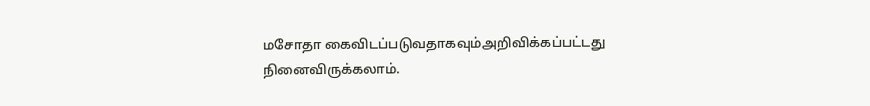மசோதா கைவிடப்படுவதாகவும்அறிவிக்கப்பட்டது நினைவிருக்கலாம்.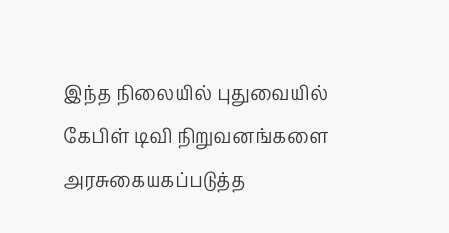இந்த நிலையில் புதுவையில் கேபிள் டிவி நிறுவனங்களை அரசுகையகப்படுத்த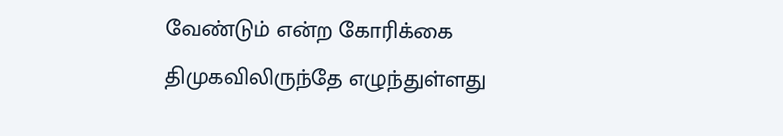வேண்டும் என்ற கோரிக்கை திமுகவிலிருந்தே எழுந்துள்ளது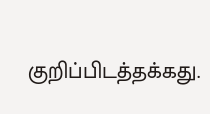குறிப்பிடத்தக்கது.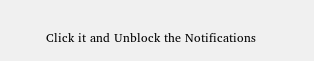Click it and Unblock the Notifications